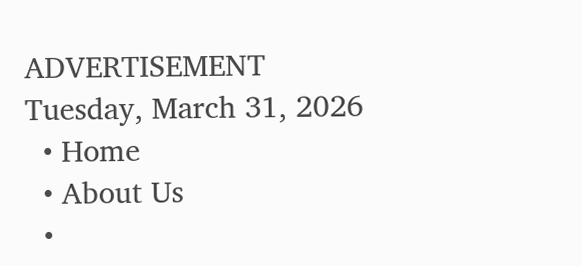ADVERTISEMENT
Tuesday, March 31, 2026
  • Home
  • About Us
  •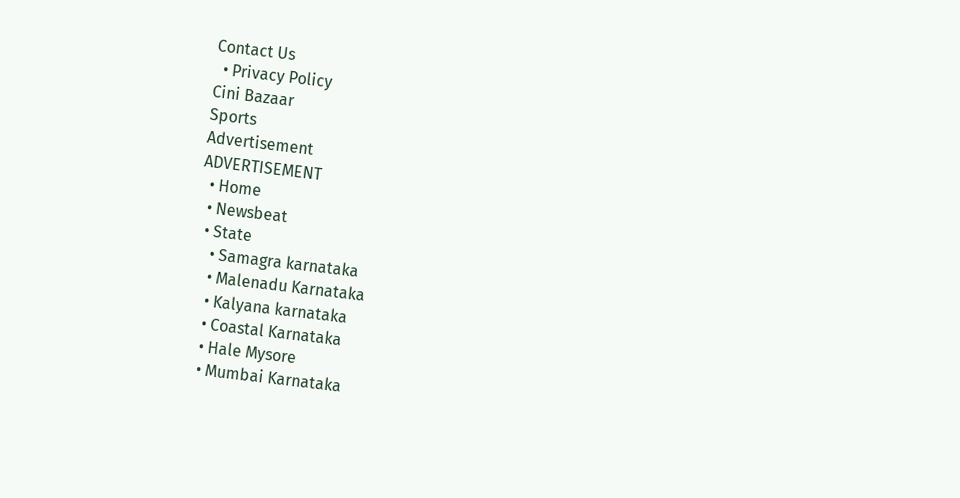Contact Us
  • Privacy Policy
Cini Bazaar
Sports
Advertisement
ADVERTISEMENT
  • Home
  • Newsbeat
  • State
    • Samagra karnataka
    • Malenadu Karnataka
    • Kalyana karnataka
    • Coastal Karnataka
    • Hale Mysore
    • Mumbai Karnataka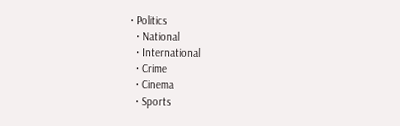• Politics
  • National
  • International
  • Crime
  • Cinema
  • Sports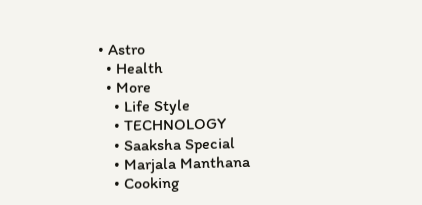• Astro
  • Health
  • More
    • Life Style
    • TECHNOLOGY
    • Saaksha Special
    • Marjala Manthana
    • Cooking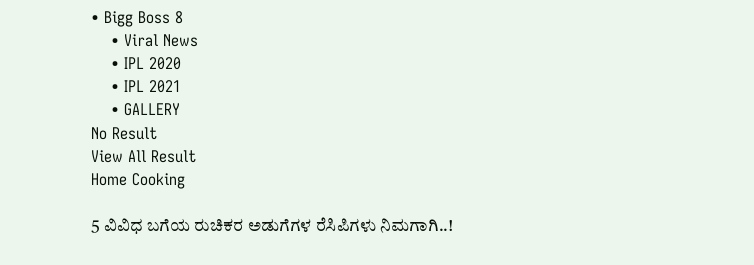• Bigg Boss 8
    • Viral News
    • IPL 2020
    • IPL 2021
    • GALLERY
No Result
View All Result
Home Cooking

5 ವಿವಿಧ ಬಗೆಯ ರುಚಿಕರ ಅಡುಗೆಗಳ ರೆಸಿಪಿಗಳು ನಿಮಗಾಗಿ..!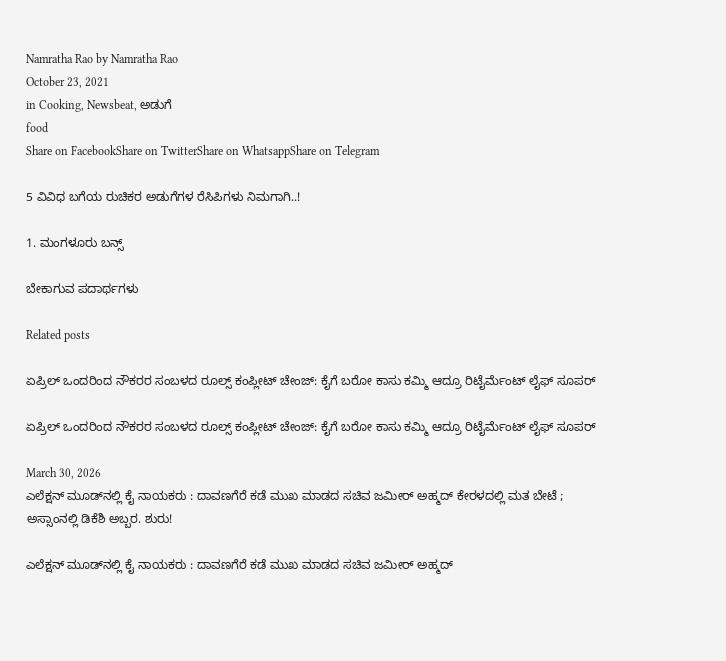Namratha Rao by Namratha Rao
October 23, 2021
in Cooking, Newsbeat, ಅಡುಗೆ
food
Share on FacebookShare on TwitterShare on WhatsappShare on Telegram

5 ವಿವಿಧ ಬಗೆಯ ರುಚಿಕರ ಅಡುಗೆಗಳ ರೆಸಿಪಿಗಳು ನಿಮಗಾಗಿ..!

1. ಮಂಗಳೂರು ಬನ್ಸ್

ಬೇಕಾಗುವ ಪದಾರ್ಥಗಳು

Related posts

ಏಪ್ರಿಲ್ ಒಂದರಿಂದ ನೌಕರರ ಸಂಬಳದ ರೂಲ್ಸ್ ಕಂಪ್ಲೀಟ್ ಚೇಂಜ್: ಕೈಗೆ ಬರೋ ಕಾಸು ಕಮ್ಮಿ ಆದ್ರೂ ರಿಟೈರ್ಮೆಂಟ್ ಲೈಫ್ ಸೂಪರ್

ಏಪ್ರಿಲ್ ಒಂದರಿಂದ ನೌಕರರ ಸಂಬಳದ ರೂಲ್ಸ್ ಕಂಪ್ಲೀಟ್ ಚೇಂಜ್: ಕೈಗೆ ಬರೋ ಕಾಸು ಕಮ್ಮಿ ಆದ್ರೂ ರಿಟೈರ್ಮೆಂಟ್ ಲೈಫ್ ಸೂಪರ್

March 30, 2026
ಎಲೆಕ್ಷನ್ ಮೂಡ್‌ನಲ್ಲಿ ಕೈ ನಾಯಕರು : ದಾವಣಗೆರೆ ಕಡೆ ಮುಖ ಮಾಡದ ಸಚಿವ ಜಮೀರ್ ಅಹ್ಮದ್ ಕೇರಳದಲ್ಲಿ ಮತ ಬೇಟೆ ; ಅಸ್ಸಾಂನಲ್ಲಿ ಡಿಕೆಶಿ ಅಬ್ಬರ. ಶುರು!

ಎಲೆಕ್ಷನ್ ಮೂಡ್‌ನಲ್ಲಿ ಕೈ ನಾಯಕರು : ದಾವಣಗೆರೆ ಕಡೆ ಮುಖ ಮಾಡದ ಸಚಿವ ಜಮೀರ್ ಅಹ್ಮದ್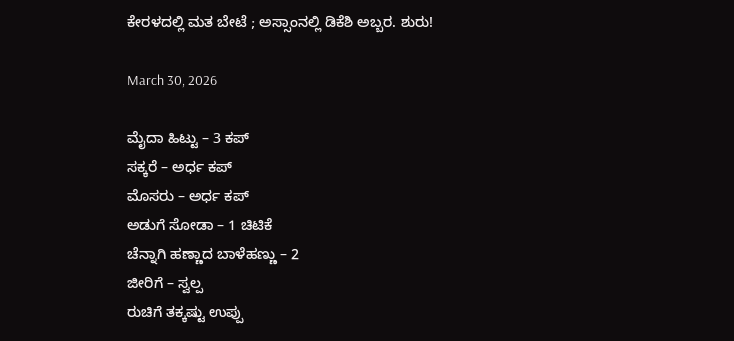ಕೇರಳದಲ್ಲಿ ಮತ ಬೇಟೆ ; ಅಸ್ಸಾಂನಲ್ಲಿ ಡಿಕೆಶಿ ಅಬ್ಬರ. ಶುರು!

March 30, 2026

ಮೈದಾ ಹಿಟ್ಟು – 3 ಕಪ್
ಸಕ್ಕರೆ – ಅರ್ಧ ಕಪ್
ಮೊಸರು – ಅರ್ಧ ಕಪ್
ಅಡುಗೆ ಸೋಡಾ – 1 ಚಿಟಿಕೆ
ಚೆನ್ನಾಗಿ ಹಣ್ಣಾದ ಬಾಳೆಹಣ್ಣು – 2
ಜೀರಿಗೆ – ಸ್ವಲ್ಪ
ರುಚಿಗೆ ತಕ್ಕಷ್ಟು ಉಪ್ಪು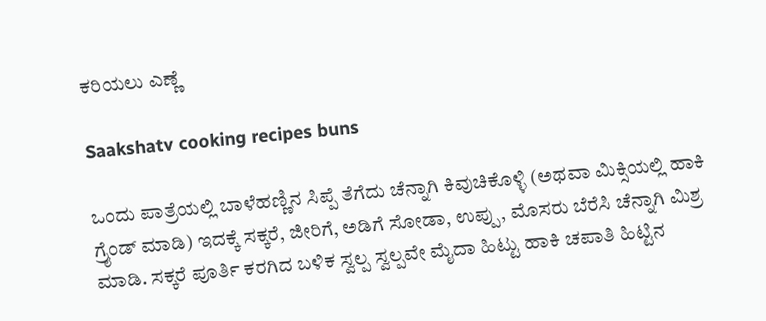ಕರಿಯಲು ಎಣ್ಣೆ

Saakshatv cooking recipes buns

ಒಂದು ಪಾತ್ರೆಯಲ್ಲಿ ಬಾಳೆಹಣ್ಣಿನ ಸಿಪ್ಪೆ ತೆಗೆದು ಚೆನ್ನಾಗಿ ಕಿವುಚಿಕೊಳ್ಳಿ (ಅಥವಾ ಮಿಕ್ಸಿಯಲ್ಲಿ ಹಾಕಿ ಗ್ರೈಂಡ್ ಮಾಡಿ) ಇದಕ್ಕೆ ಸಕ್ಕರೆ, ಜೀರಿಗೆ, ಅಡಿಗೆ ಸೋಡಾ, ಉಪ್ಪು, ಮೊಸರು ಬೆರೆಸಿ ಚೆನ್ನಾಗಿ ಮಿಶ್ರ ಮಾಡಿ. ಸಕ್ಕರೆ ಪೂರ್ತಿ ಕರಗಿದ ಬಳಿಕ ಸ್ವಲ್ಪ ಸ್ವಲ್ಪವೇ ಮೈದಾ ಹಿಟ್ಟು ಹಾಕಿ ಚಪಾತಿ ಹಿಟ್ಟಿನ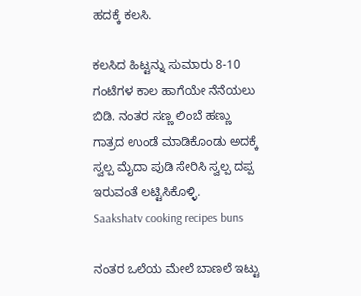ಹದಕ್ಕೆ ಕಲಸಿ.

ಕಲಸಿದ ಹಿಟ್ಟನ್ನು ಸುಮಾರು 8-10 ಗಂಟೆಗಳ ಕಾಲ ಹಾಗೆಯೇ ನೆನೆಯಲು ಬಿಡಿ. ನಂತರ ಸಣ್ಣ ಲಿಂಬೆ ಹಣ್ಣು ಗಾತ್ರದ ಉಂಡೆ ಮಾಡಿಕೊಂಡು ಅದಕ್ಕೆ ಸ್ವಲ್ಪ ಮೈದಾ ಪುಡಿ ಸೇರಿಸಿ ಸ್ವಲ್ಪ ದಪ್ಪ ಇರುವಂತೆ ಲಟ್ಟಿಸಿಕೊಳ್ಳಿ.
Saakshatv cooking recipes buns

ನಂತರ ಒಲೆಯ ಮೇಲೆ ಬಾಣಲೆ ಇಟ್ಟು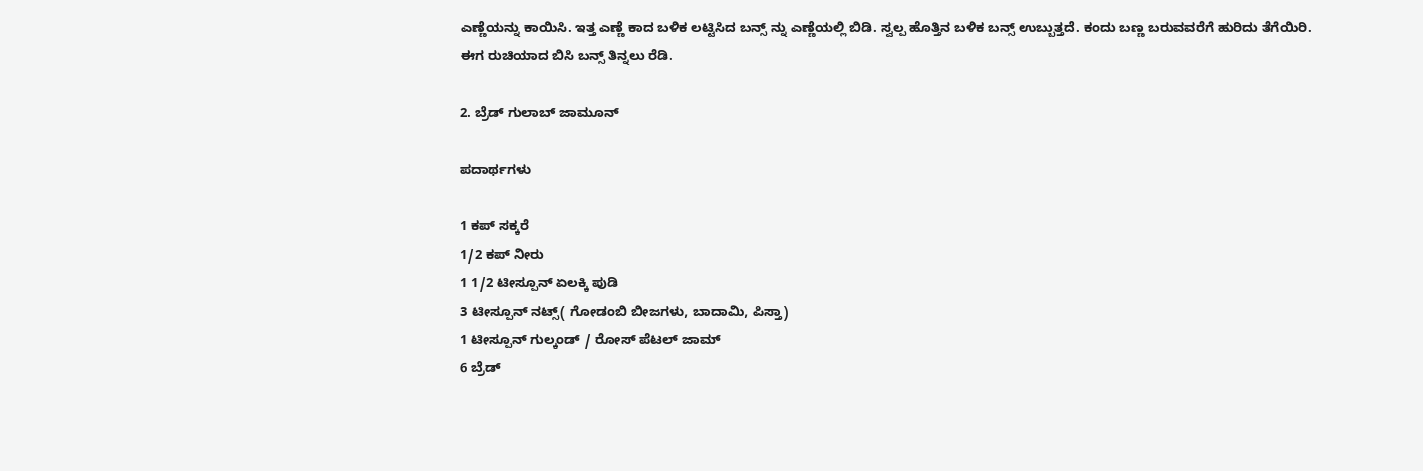ಎಣ್ಣೆಯನ್ನು ಕಾಯಿಸಿ. ಇತ್ತ ಎಣ್ಣೆ ಕಾದ ಬಳಿಕ ಲಟ್ಟಿಸಿದ ಬನ್ಸ್ ನ್ನು ಎಣ್ಣೆಯಲ್ಲಿ‌ ಬಿಡಿ. ಸ್ವಲ್ಪ ಹೊತ್ತಿನ ಬಳಿಕ ಬನ್ಸ್ ಉಬ್ಬುತ್ತದೆ. ಕಂದು ಬಣ್ಣ ಬರುವವರೆಗೆ ಹುರಿದು ತೆಗೆಯಿರಿ.
ಈಗ ರುಚಿಯಾದ ಬಿಸಿ ಬನ್ಸ್ ತಿನ್ನಲು ರೆಡಿ.

2. ಬ್ರೆಡ್ ಗುಲಾಬ್ ಜಾಮೂನ್

ಪದಾರ್ಥಗಳು

1 ಕಪ್ ಸಕ್ಕರೆ
1/2 ಕಪ್ ನೀರು
1 1/2 ಟೀಸ್ಪೂನ್ ಏಲಕ್ಕಿ ಪುಡಿ
3 ಟೀಸ್ಪೂನ್ ನಟ್ಸ್( ಗೋಡಂಬಿ ಬೀಜಗಳು, ಬಾದಾಮಿ, ಪಿಸ್ತಾ)
1 ಟೀಸ್ಪೂನ್ ಗುಲ್ಕಂಡ್ / ರೋಸ್ ಪೆಟಲ್ ಜಾಮ್
6 ಬ್ರೆಡ್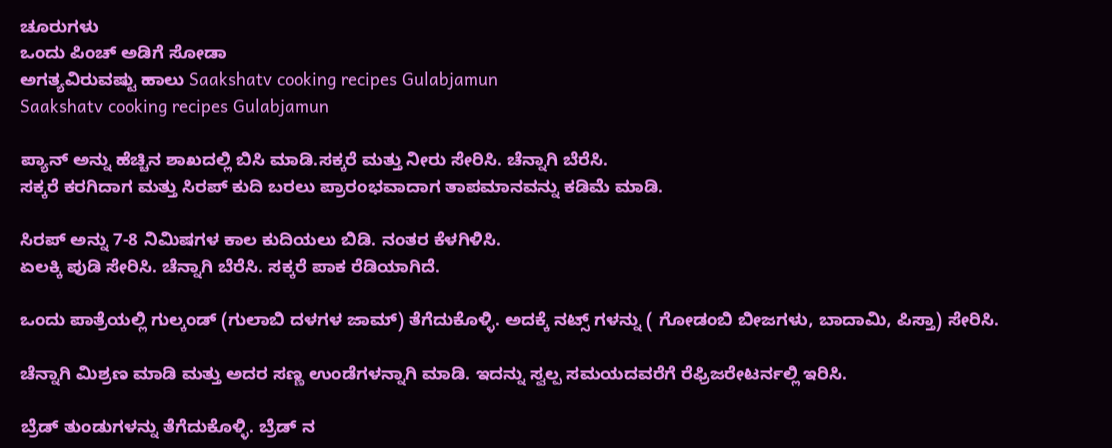ಚೂರುಗಳು
ಒಂದು ಪಿಂಚ್ ಅಡಿಗೆ ಸೋಡಾ
ಅಗತ್ಯವಿರುವಷ್ಟು ಹಾಲು Saakshatv cooking recipes Gulabjamun
Saakshatv cooking recipes Gulabjamun

ಪ್ಯಾನ್ ಅನ್ನು ಹೆಚ್ಚಿನ ಶಾಖದಲ್ಲಿ ಬಿಸಿ ಮಾಡಿ.ಸಕ್ಕರೆ ಮತ್ತು ನೀರು ಸೇರಿಸಿ. ಚೆನ್ನಾಗಿ ಬೆರೆಸಿ.
ಸಕ್ಕರೆ ಕರಗಿದಾಗ ಮತ್ತು ಸಿರಪ್ ಕುದಿ ಬರಲು ಪ್ರಾರಂಭವಾದಾಗ ತಾಪಮಾನವನ್ನು ಕಡಿಮೆ ಮಾಡಿ.

ಸಿರಪ್ ಅನ್ನು 7-8 ನಿಮಿಷಗಳ ಕಾಲ ಕುದಿಯಲು ಬಿಡಿ. ನಂತರ ಕೆಳಗಿಳಿಸಿ.
ಏಲಕ್ಕಿ ಪುಡಿ ಸೇರಿಸಿ. ಚೆನ್ನಾಗಿ ಬೆರೆಸಿ. ಸಕ್ಕರೆ ಪಾಕ ರೆಡಿಯಾಗಿದೆ.

ಒಂದು ಪಾತ್ರೆಯಲ್ಲಿ ಗುಲ್ಕಂಡ್ (ಗುಲಾಬಿ ದಳಗಳ ಜಾಮ್) ತೆಗೆದುಕೊಳ್ಳಿ. ಅದಕ್ಕೆ ನಟ್ಸ್ ಗಳನ್ನು ( ಗೋಡಂಬಿ ಬೀಜಗಳು, ಬಾದಾಮಿ, ಪಿಸ್ತಾ) ಸೇರಿಸಿ.

ಚೆನ್ನಾಗಿ ಮಿಶ್ರಣ ಮಾಡಿ ಮತ್ತು ಅದರ ಸಣ್ಣ ಉಂಡೆಗಳನ್ನಾಗಿ ಮಾಡಿ. ಇದನ್ನು ಸ್ವಲ್ಪ ಸಮಯದವರೆಗೆ ರೆಫ್ರಿಜರೇಟರ್ನಲ್ಲಿ ಇರಿಸಿ.

ಬ್ರೆಡ್ ತುಂಡುಗಳನ್ನು ತೆಗೆದುಕೊಳ್ಳಿ. ಬ್ರೆಡ್ ನ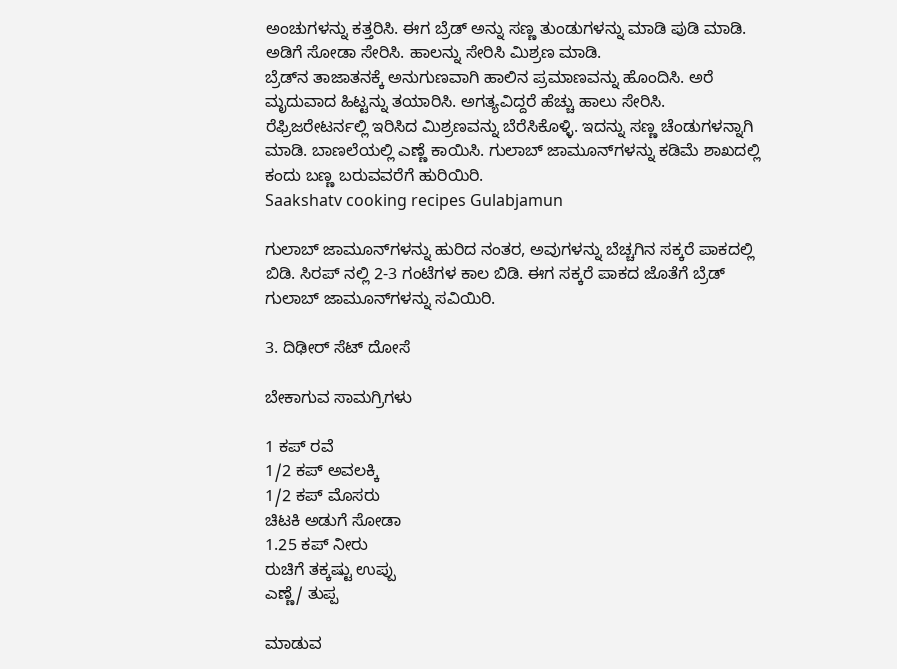ಅಂಚುಗಳನ್ನು ಕತ್ತರಿಸಿ. ಈಗ ಬ್ರೆಡ್‌ ಅನ್ನು ಸಣ್ಣ ತುಂಡುಗಳನ್ನು ಮಾಡಿ ಪುಡಿ ಮಾಡಿ.
ಅಡಿಗೆ ಸೋಡಾ ಸೇರಿಸಿ. ಹಾಲನ್ನು ಸೇರಿಸಿ ಮಿಶ್ರಣ ಮಾಡಿ.
ಬ್ರೆಡ್‌ನ ತಾಜಾತನಕ್ಕೆ ಅನುಗುಣವಾಗಿ ಹಾಲಿನ ಪ್ರಮಾಣವನ್ನು ಹೊಂದಿಸಿ. ಅರೆ ಮೃದುವಾದ ಹಿಟ್ಟನ್ನು ತಯಾರಿಸಿ. ಅಗತ್ಯವಿದ್ದರೆ ಹೆಚ್ಚು ಹಾಲು ಸೇರಿಸಿ.
ರೆಫ್ರಿಜರೇಟರ್ನಲ್ಲಿ ಇರಿಸಿದ ಮಿಶ್ರಣವನ್ನು ಬೆರೆಸಿಕೊಳ್ಳಿ. ಇದನ್ನು ಸಣ್ಣ ಚೆಂಡುಗಳನ್ನಾಗಿ ಮಾಡಿ. ಬಾಣಲೆಯಲ್ಲಿ ಎಣ್ಣೆ ಕಾಯಿಸಿ. ಗುಲಾಬ್ ಜಾಮೂನ್‌ಗಳನ್ನು ಕಡಿಮೆ ಶಾಖದಲ್ಲಿ ಕಂದು ಬಣ್ಣ ಬರುವವರೆಗೆ ಹುರಿಯಿರಿ.
Saakshatv cooking recipes Gulabjamun

ಗುಲಾಬ್ ಜಾಮೂನ್‌ಗಳನ್ನು ಹುರಿದ ನಂತರ, ಅವುಗಳನ್ನು ಬೆಚ್ಚಗಿನ ಸಕ್ಕರೆ ಪಾಕದಲ್ಲಿ ಬಿಡಿ. ಸಿರಪ್ ನಲ್ಲಿ 2-3 ಗಂಟೆಗಳ ಕಾಲ ಬಿಡಿ. ಈಗ ಸಕ್ಕರೆ ಪಾಕದ ಜೊತೆಗೆ ಬ್ರೆಡ್ ಗುಲಾಬ್ ಜಾಮೂನ್‌ಗಳನ್ನು ಸವಿಯಿರಿ.

3. ದಿಢೀರ್ ಸೆಟ್ ದೋಸೆ

ಬೇಕಾಗುವ ಸಾಮಗ್ರಿಗಳು

1 ಕಪ್ ರವೆ
1/2 ಕಪ್ ಅವಲಕ್ಕಿ
1/2 ಕಪ್ ಮೊಸರು
ಚಿಟಕಿ ಅಡುಗೆ ಸೋಡಾ
1.25 ಕಪ್ ನೀರು
ರುಚಿಗೆ ತಕ್ಕಷ್ಟು ಉಪ್ಪು
ಎಣ್ಣೆ/ ತುಪ್ಪ

ಮಾಡುವ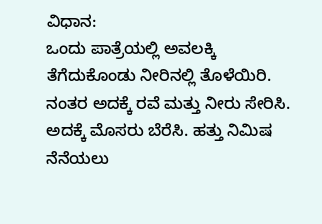ವಿಧಾನ:
ಒಂದು ಪಾತ್ರೆಯಲ್ಲಿ ಅವಲಕ್ಕಿ ತೆಗೆದುಕೊಂಡು ನೀರಿನಲ್ಲಿ ತೊಳೆಯಿರಿ. ನಂತರ ಅದಕ್ಕೆ ರವೆ ಮತ್ತು ನೀರು ಸೇರಿಸಿ. ಅದಕ್ಕೆ ಮೊಸರು ಬೆರೆಸಿ. ಹತ್ತು ನಿಮಿಷ ನೆನೆಯಲು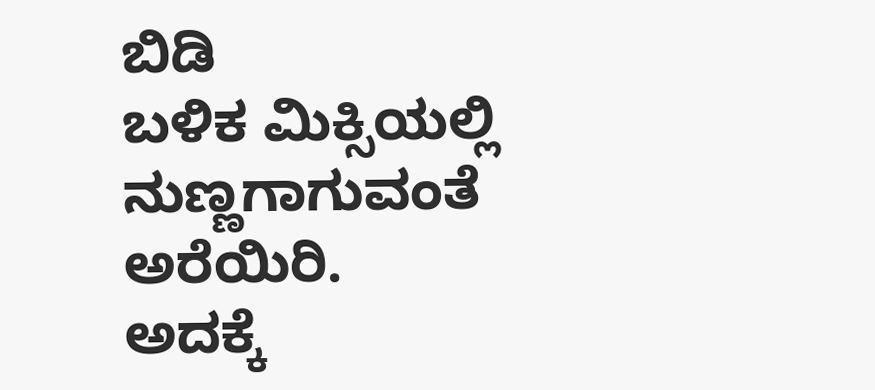ಬಿಡಿ
ಬಳಿಕ ಮಿಕ್ಸಿಯಲ್ಲಿ ನುಣ್ಣಗಾಗುವಂತೆ ಅರೆಯಿರಿ.
ಅದಕ್ಕೆ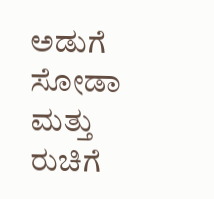ಅಡುಗೆ ಸೋಡಾ ಮತ್ತು ರುಚಿಗೆ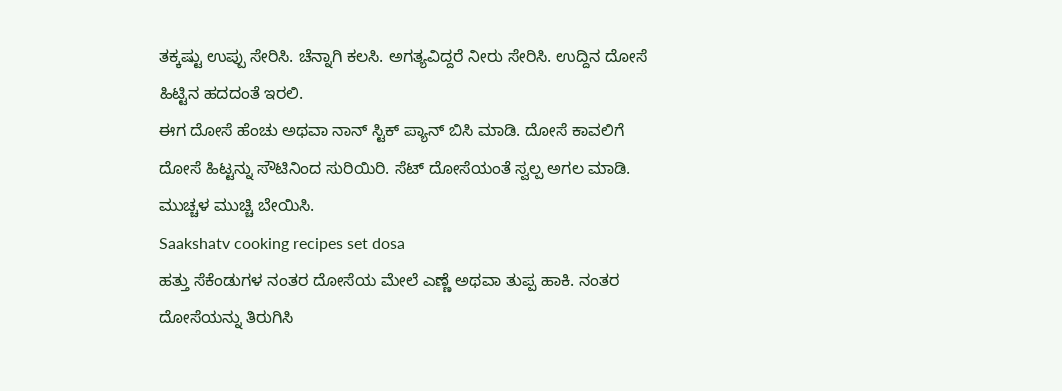ತಕ್ಕಷ್ಟು ಉಪ್ಪು ಸೇರಿಸಿ. ಚೆನ್ನಾಗಿ ಕಲಸಿ. ಅಗತ್ಯವಿದ್ದರೆ ನೀರು ಸೇರಿಸಿ. ಉದ್ದಿನ ದೋಸೆ ಹಿಟ್ಟಿನ ಹದದಂತೆ ಇರಲಿ.
ಈಗ ದೋಸೆ ಹೆಂಚು ಅಥವಾ ನಾನ್ ಸ್ಟಿಕ್ ಪ್ಯಾನ್ ಬಿಸಿ ಮಾಡಿ. ದೋಸೆ ಕಾವಲಿಗೆ ದೋಸೆ ಹಿಟ್ಟನ್ನು ಸೌಟಿನಿಂದ ಸುರಿಯಿರಿ. ಸೆಟ್ ದೋಸೆಯಂತೆ ಸ್ವಲ್ಪ ಅಗಲ ಮಾಡಿ.
ಮುಚ್ಚಳ ಮುಚ್ಚಿ ಬೇಯಿಸಿ.
Saakshatv cooking recipes set dosa
ಹತ್ತು ಸೆಕೆಂಡುಗಳ ನಂತರ ದೋಸೆಯ ಮೇಲೆ ಎಣ್ಣೆ ಅಥವಾ ತುಪ್ಪ ಹಾಕಿ. ನಂತರ ದೋಸೆಯನ್ನು ತಿರುಗಿಸಿ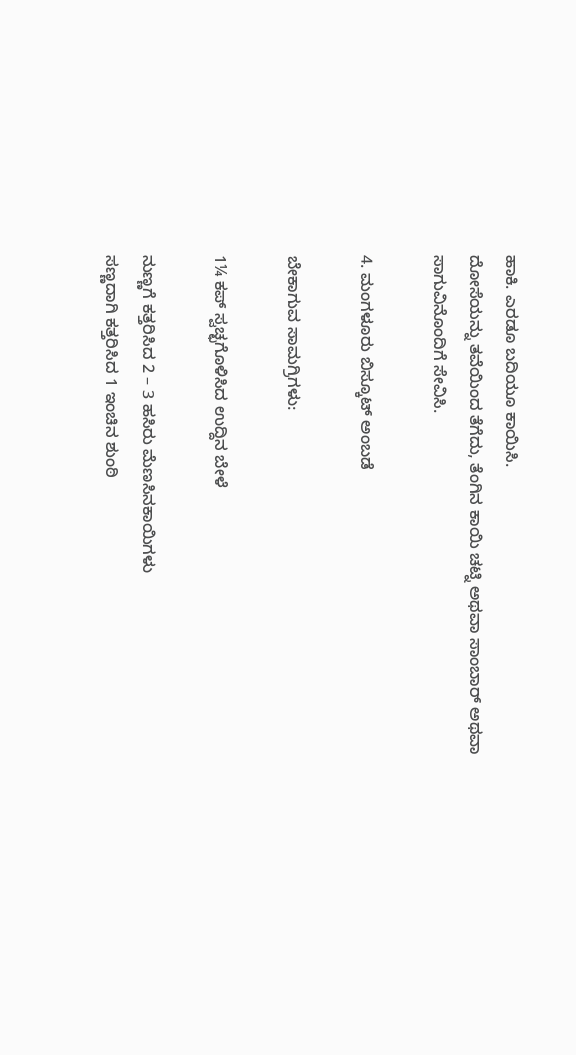ಹಾಕಿ. ಎರಡೂ ಬದಿಯೂ ಕಾಯಿಸಿ.
ದೋಸೆಯನ್ನು ತವೆಯಿಂದ ತೆಗೆದು, ತೆಂಗಿನ ಕಾಯಿ ಚಟ್ನಿ ಅಥವಾ ಸಾಂಬಾರ್ ಅಥವಾ ಸಾಗುವಿನೊಂದಿಗೆ ಸೇವಿಸಿ.

4. ಮಂಗಳೂರು ಬಿಸ್ಕೂಟ್ ಅಂಬಡೆ

ಬೇಕಾಗುವ ಸಾಮಗ್ರಿಗಳು:

1¼ ಕಪ್ ಸ್ವಚ್ಛಗೊಳಿಸಿದ ಉದ್ದಿನ ಬೇಳೆ

ನುಣ್ಣಗೆ ಕತ್ತರಿಸಿದ 2 – 3 ಹಸಿರು ಮೆಣಸಿನಕಾಯಿಗಳು
ಸಣ್ಣದಾಗಿ ಕತ್ತರಿಸಿದ 1 ಇಂಚಿನ ಶುಂಠಿ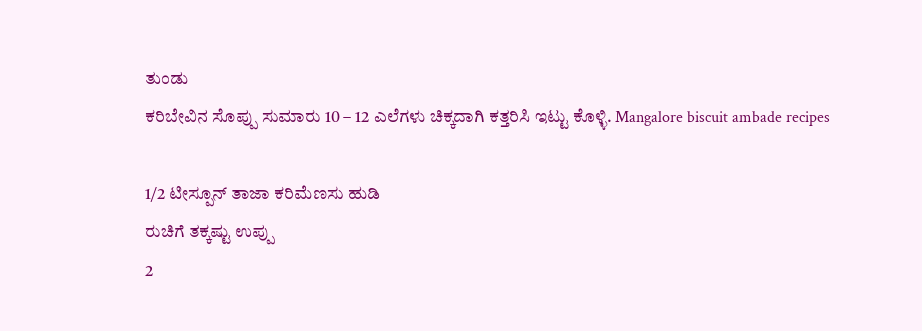ತುಂಡು
ಕರಿಬೇವಿನ ಸೊಪ್ಪು ಸುಮಾರು 10 – 12 ಎಲೆಗಳು ಚಿಕ್ಕದಾಗಿ ಕತ್ತರಿಸಿ ಇಟ್ಟು ಕೊಳ್ಳಿ. Mangalore biscuit ambade recipes

1/2 ಟೀಸ್ಪೂನ್ ತಾಜಾ ಕರಿಮೆಣಸು ಹುಡಿ
ರುಚಿಗೆ ತಕ್ಕಷ್ಟು ಉಪ್ಪು
2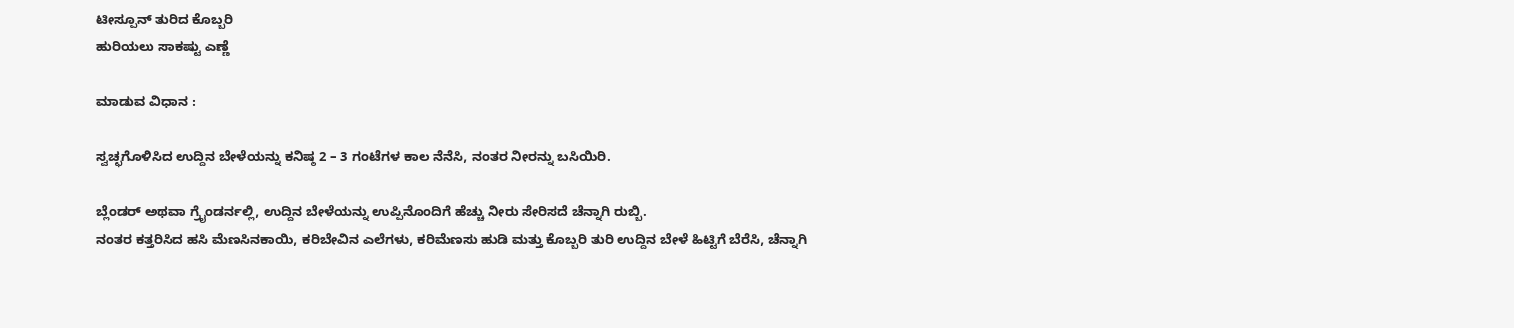ಟೀಸ್ಪೂನ್ ತುರಿದ ಕೊಬ್ಬರಿ
ಹುರಿಯಲು ಸಾಕಷ್ಟು ಎಣ್ಣೆ

ಮಾಡುವ ವಿಧಾನ :

ಸ್ವಚ್ಛಗೊಳಿಸಿದ ಉದ್ದಿನ ಬೇಳೆಯನ್ನು ಕನಿಷ್ಠ 2 – 3 ಗಂಟೆಗಳ ಕಾಲ ನೆನೆಸಿ, ನಂತರ ನೀರನ್ನು ಬಸಿಯಿರಿ.

ಬ್ಲೆಂಡರ್ ಅಥವಾ ಗ್ರೈಂಡರ್ನಲ್ಲಿ, ಉದ್ದಿನ ಬೇಳೆಯನ್ನು ಉಪ್ಪಿನೊಂದಿಗೆ ಹೆಚ್ಚು ನೀರು ಸೇರಿಸದೆ ಚೆನ್ನಾಗಿ ರುಬ್ಬಿ.
ನಂತರ ಕತ್ತರಿಸಿದ ಹಸಿ ಮೆಣಸಿನಕಾಯಿ, ಕರಿಬೇವಿನ ಎಲೆಗಳು, ಕರಿಮೆಣಸು ಹುಡಿ ಮತ್ತು ಕೊಬ್ಬರಿ ತುರಿ ಉದ್ದಿನ ಬೇಳೆ ಹಿಟ್ಟಿಗೆ ಬೆರೆಸಿ, ಚೆನ್ನಾಗಿ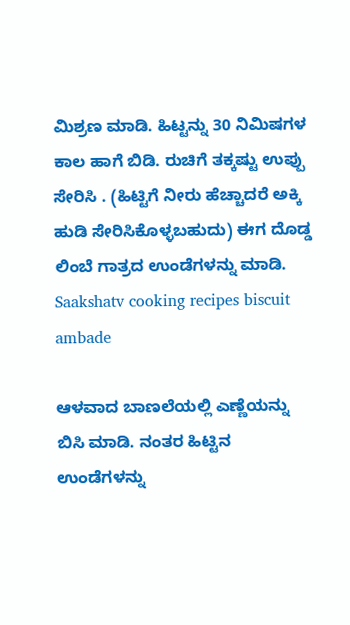ಮಿಶ್ರಣ ಮಾಡಿ. ಹಿಟ್ಟನ್ನು 30 ನಿಮಿಷಗಳ ಕಾಲ ಹಾಗೆ ಬಿಡಿ. ರುಚಿಗೆ ತಕ್ಕಷ್ಟು ಉಪ್ಪು ಸೇರಿಸಿ . (ಹಿಟ್ಟಿಗೆ ನೀರು ಹೆಚ್ಚಾದರೆ ಅಕ್ಕಿ ಹುಡಿ ಸೇರಿಸಿಕೊಳ್ಳಬಹುದು) ಈಗ ದೊಡ್ಡ ಲಿಂಬೆ ಗಾತ್ರದ ಉಂಡೆಗಳನ್ನು ಮಾಡಿ.
Saakshatv cooking recipes biscuit ambade

ಆಳವಾದ ಬಾಣಲೆಯಲ್ಲಿ ಎಣ್ಣೆಯನ್ನು ಬಿಸಿ ಮಾಡಿ. ನಂತರ ಹಿಟ್ಟಿನ ಉಂಡೆಗಳನ್ನು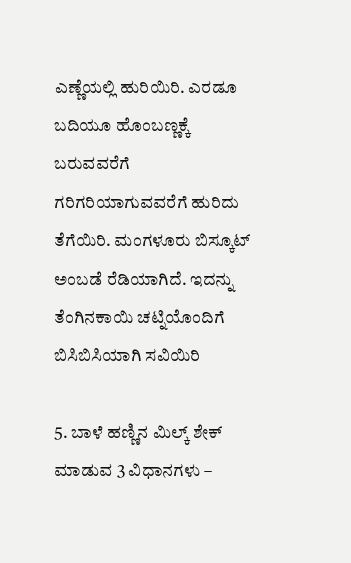ಎಣ್ಣೆಯಲ್ಲಿ ಹುರಿಯಿರಿ. ಎರಡೂ ಬದಿಯೂ ಹೊಂಬಣ್ಣಕ್ಕೆ ಬರುವವರೆಗೆ ಗರಿಗರಿಯಾಗುವವರೆಗೆ ಹುರಿದು ತೆಗೆಯಿರಿ. ಮಂಗಳೂರು ಬಿಸ್ಕೂಟ್ ಅಂಬಡೆ ರೆಡಿಯಾಗಿದೆ. ಇದನ್ನು ತೆಂಗಿನಕಾಯಿ ಚಟ್ನಿಯೊಂದಿಗೆ ಬಿಸಿಬಿಸಿಯಾಗಿ ಸವಿಯಿರಿ

5. ಬಾಳೆ ಹಣ್ಣಿನ ಮಿಲ್ಕ್ ಶೇಕ್ ಮಾಡುವ 3 ವಿಧಾನಗಳು –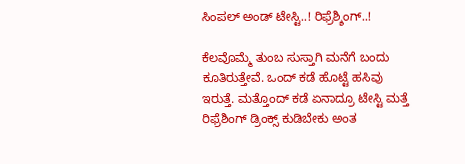ಸಿಂಪಲ್ ಅಂಡ್ ಟೇಸ್ಟಿ..! ರಿಫ್ರೆಶ್ಶಿಂಗ್..!

ಕೆಲವೊಮ್ಮೆ ತುಂಬ ಸುಸ್ತಾಗಿ ಮನೆಗೆ ಬಂದು ಕೂತಿರುತ್ತೇವೆ. ಒಂದ್ ಕಡೆ ಹೊಟ್ಟೆ ಹಸಿವು ಇರುತ್ತೆ. ಮತ್ತೊಂದ್ ಕಡೆ ಏನಾದ್ರೂ ಟೇಸ್ಟಿ ಮತ್ತೆ ರಿಫ್ರೆಶಿಂಗ್ ಡ್ರಿಂಕ್ಸ್ ಕುಡಿಬೇಕು ಅಂತ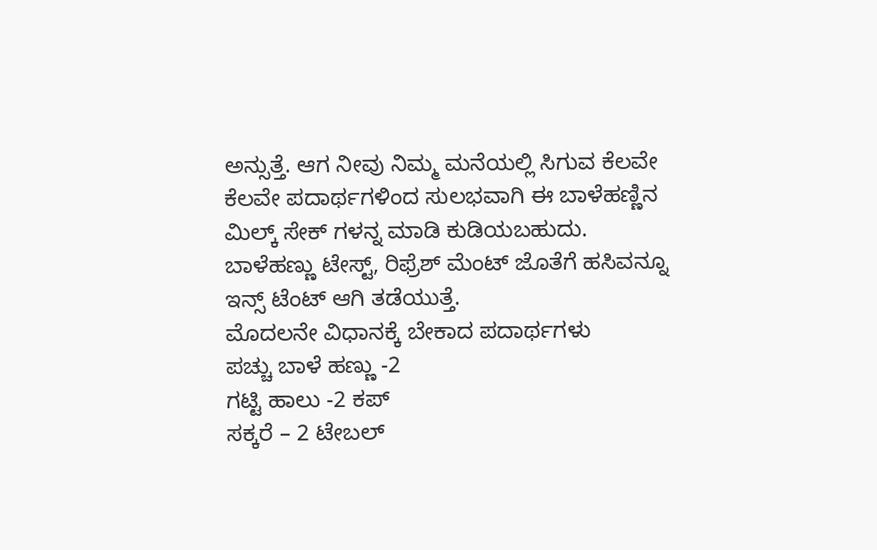ಅನ್ಸುತ್ತೆ. ಆಗ ನೀವು ನಿಮ್ಮ ಮನೆಯಲ್ಲಿ ಸಿಗುವ ಕೆಲವೇ ಕೆಲವೇ ಪದಾರ್ಥಗಳಿಂದ ಸುಲಭವಾಗಿ ಈ ಬಾಳೆಹಣ್ಣಿನ ಮಿಲ್ಕ್ ಸೇಕ್ ಗಳನ್ನ ಮಾಡಿ ಕುಡಿಯಬಹುದು. ಬಾಳೆಹಣ್ಣು ಟೇಸ್ಟ್, ರಿಫ್ರೆಶ್ ಮೆಂಟ್ ಜೊತೆಗೆ ಹಸಿವನ್ನೂ ಇನ್ಸ್ ಟೆಂಟ್ ಆಗಿ ತಡೆಯುತ್ತೆ.
ಮೊದಲನೇ ವಿಧಾನಕ್ಕೆ ಬೇಕಾದ ಪದಾರ್ಥಗಳು
ಪಚ್ಚು ಬಾಳೆ ಹಣ್ಣು -2
ಗಟ್ಟಿ ಹಾಲು -2 ಕಪ್
ಸಕ್ಕರೆ – 2 ಟೇಬಲ್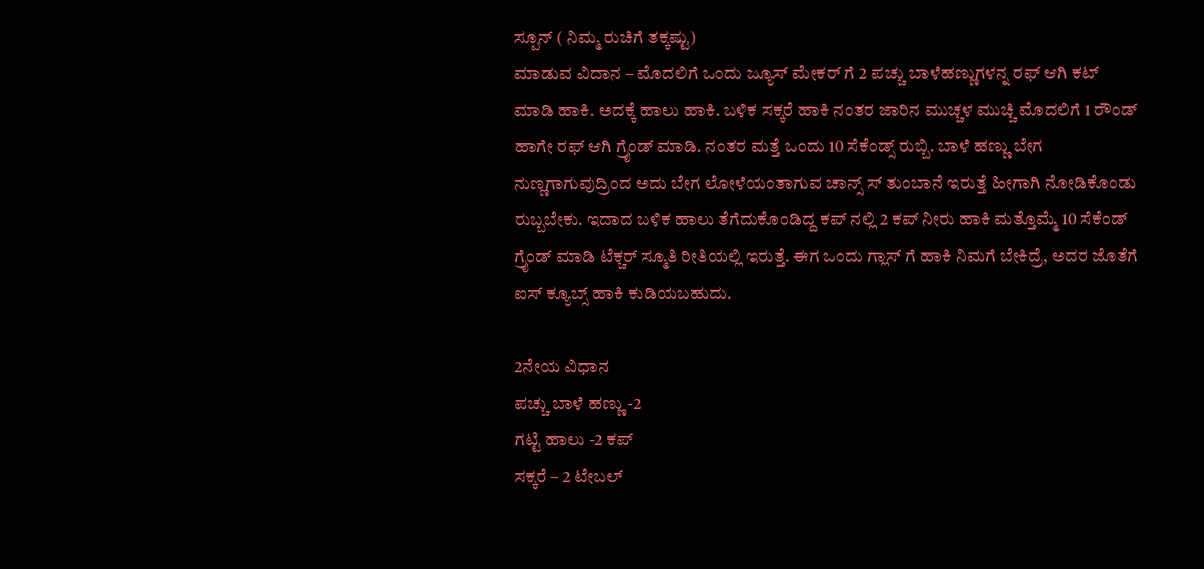ಸ್ಪೂನ್ ( ನಿಮ್ಮ ರುಚಿಗೆ ತಕ್ಕಷ್ಟು)
ಮಾಡುವ ವಿದಾನ – ಮೊದಲಿಗೆ ಒಂದು ಜ್ಯೂಸ್ ಮೇಕರ್ ಗೆ 2 ಪಚ್ಚು ಬಾಳೆಹಣ್ಣುಗಳನ್ನ ರಫ್ ಆಗಿ ಕಟ್ ಮಾಡಿ ಹಾಕಿ. ಅದಕ್ಕೆ ಹಾಲು ಹಾಕಿ. ಬಳಿಕ ಸಕ್ಕರೆ ಹಾಕಿ ನಂತರ ಜಾರಿನ ಮುಚ್ಚಳ ಮುಚ್ಚಿ ಮೊದಲಿಗೆ 1 ರೌಂಡ್ ಹಾಗೇ ರಫ್ ಆಗಿ ಗ್ರೈಂಡ್ ಮಾಡಿ. ನಂತರ ಮತ್ತೆ ಒಂದು 10 ಸೆಕೆಂಡ್ಸ್ ರುಬ್ಬಿ. ಬಾಳೆ ಹಣ್ಣು ಬೇಗ ನುಣ್ಣಗಾಗುವುದ್ರಿಂದ ಅದು ಬೇಗ ಲೋಳೆಯಂತಾಗುವ ಚಾನ್ಸ್ ಸ್ ತುಂಬಾನೆ ಇರುತ್ತೆ ಹೀಗಾಗಿ ನೋಡಿಕೊಂಡು ರುಬ್ಬಬೇಕು. ಇದಾದ ಬಳಿಕ ಹಾಲು ತೆಗೆದುಕೊಂಡಿದ್ದ ಕಪ್ ನಲ್ಲಿ 2 ಕಪ್ ನೀರು ಹಾಕಿ ಮತ್ತೊಮ್ಮೆ 10 ಸೆಕೆಂಡ್ ಗ್ರೈಂಡ್ ಮಾಡಿ ಟೆಕ್ಚರ್ ಸ್ಮೂತಿ ರೀತಿಯಲ್ಲಿ ಇರುತ್ತೆ. ಈಗ ಒಂದು ಗ್ಲಾಸ್ ಗೆ ಹಾಕಿ ನಿಮಗೆ ಬೇಕಿದ್ರೆ, ಅದರ ಜೊತೆಗೆ ಐಸ್ ಕ್ಯೂಬ್ಸ್ ಹಾಕಿ ಕುಡಿಯಬಹುದು.

2ನೇಯ ವಿಧಾನ
ಪಚ್ಚು ಬಾಳೆ ಹಣ್ಣು -2
ಗಟ್ಟಿ ಹಾಲು -2 ಕಪ್
ಸಕ್ಕರೆ – 2 ಟೇಬಲ್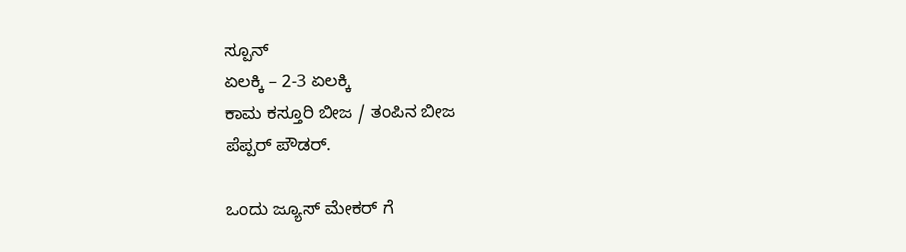ಸ್ಪೂನ್
ಏಲಕ್ಕಿ – 2-3 ಏಲಕ್ಕಿ
ಕಾಮ ಕಸ್ತೂರಿ ಬೀಜ / ತಂಪಿನ ಬೀಜ
ಪೆಪ್ಪರ್ ಪೌಡರ್.

ಒಂದು ಜ್ಯೂಸ್ ಮೇಕರ್ ಗೆ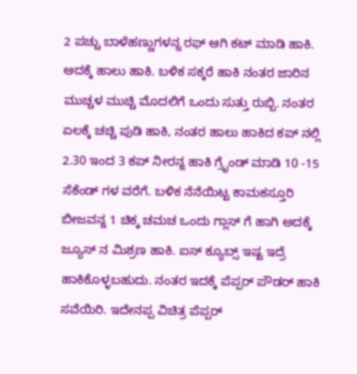2 ಪಚ್ಚು ಬಾಳೆಹಣ್ಣುಗಳನ್ನ ರಫ್ ಆಗಿ ಕಟ್ ಮಾಡಿ ಹಾಕಿ. ಅದಕ್ಕೆ ಹಾಲು ಹಾಕಿ. ಬಳಿಕ ಸಕ್ಕರೆ ಹಾಕಿ ನಂತರ ಜಾರಿನ ಮುಚ್ಚಳ ಮುಚ್ಚಿ ಮೊದಲಿಗೆ ಒಂದು ಸುತ್ತು ರುಬ್ಬಿ. ನಂತರ ಏಲಕ್ಕೆ ಚಚ್ಚಿ ಪುಡಿ ಹಾಕಿ, ನಂತರ ಹಾಲು ಹಾಕಿದ ಕಪ್ ನಲ್ಲಿ 2.30 ಇಂದ 3 ಕಪ್ ನೀರನ್ನ ಹಾಕಿ ಗ್ರೈಂಡ್ ಮಾಡಿ 10 -15 ಸೆಕೆಂಡ್ ಗಳ ವರೆಗೆ. ಬಳಿಕ ನೆನೆಯಿಟ್ಟ ಕಾಮಕಸ್ತೂರಿ ಬೀಜವನ್ನ 1 ಚಿಕ್ಕ ಚಮಚ ಒಂದು ಗ್ಲಾಸ್ ಗೆ ಹಾಗಿ ಅದಕ್ಕೆ ಜ್ಯೂಸ್ ನ ಮಿಶ್ರಣ ಹಾಕಿ. ಐಸ್ ಕ್ಯೂಬ್ಸ್ ಇಷ್ಟ ಇದ್ರೆ ಹಾಕಿಕೊಳ್ಳಬಹುದು. ನಂತರ ಇದಕ್ಕೆ ಪೆಪ್ಪರ್ ಪೌಡರ್ ಹಾಕಿ ಸವೆಯಿರಿ. ಇದೇನಪ್ಪ ವಿಚಿತ್ರ ಪೆಪ್ಪರ್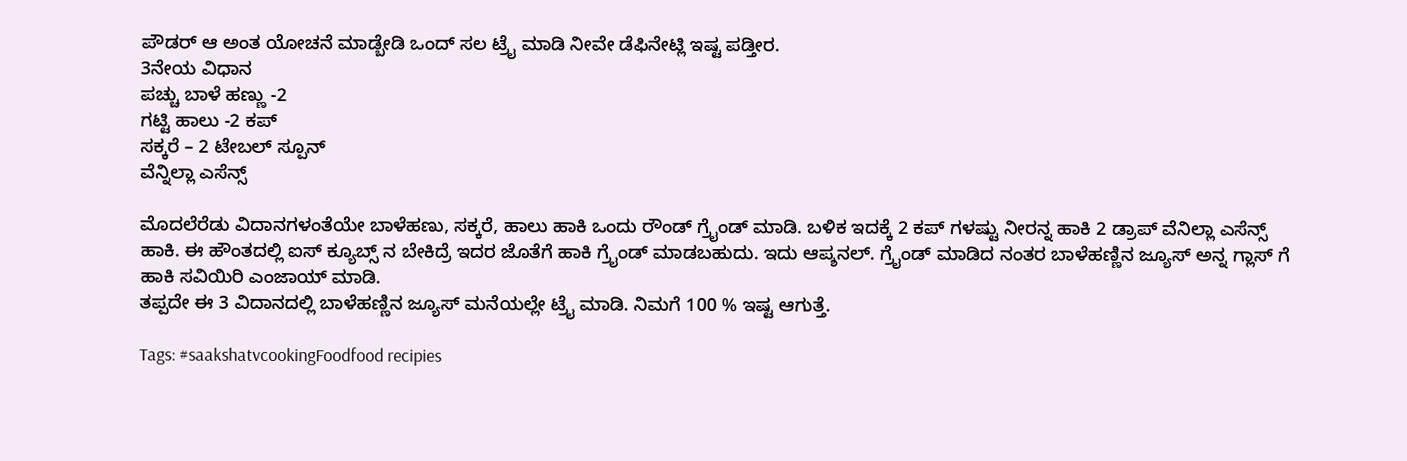ಪೌಡರ್ ಆ ಅಂತ ಯೋಚನೆ ಮಾಡ್ಬೇಡಿ ಒಂದ್ ಸಲ ಟ್ರೈ ಮಾಡಿ ನೀವೇ ಡೆಫಿನೇಟ್ಲಿ ಇಷ್ಟ ಪಡ್ತೀರ.
3ನೇಯ ವಿಧಾನ
ಪಚ್ಚು ಬಾಳೆ ಹಣ್ಣು -2
ಗಟ್ಟಿ ಹಾಲು -2 ಕಪ್
ಸಕ್ಕರೆ – 2 ಟೇಬಲ್ ಸ್ಪೂನ್
ವೆನ್ನಿಲ್ಲಾ ಎಸೆನ್ಸ್

ಮೊದಲೆರೆಡು ವಿದಾನಗಳಂತೆಯೇ ಬಾಳೆಹಣು, ಸಕ್ಕರೆ, ಹಾಲು ಹಾಕಿ ಒಂದು ರೌಂಡ್ ಗ್ರೈಂಡ್ ಮಾಡಿ. ಬಳಿಕ ಇದಕ್ಕೆ 2 ಕಪ್ ಗಳಷ್ಟು ನೀರನ್ನ ಹಾಕಿ 2 ಡ್ರಾಪ್ ವೆನಿಲ್ಲಾ ಎಸೆನ್ಸ್ ಹಾಕಿ. ಈ ಹೌಂತದಲ್ಲಿ ಐಸ್ ಕ್ಯೂಬ್ಸ್ ನ ಬೇಕಿದ್ರೆ ಇದರ ಜೊತೆಗೆ ಹಾಕಿ ಗ್ರೈಂಡ್ ಮಾಡಬಹುದು. ಇದು ಆಪ್ಶನಲ್. ಗ್ರೈಂಡ್ ಮಾಡಿದ ನಂತರ ಬಾಳೆಹಣ್ಣಿನ ಜ್ಯೂಸ್ ಅನ್ನ ಗ್ಲಾಸ್ ಗೆ ಹಾಕಿ ಸವಿಯಿರಿ ಎಂಜಾಯ್ ಮಾಡಿ.
ತಪ್ಪದೇ ಈ 3 ವಿದಾನದಲ್ಲಿ ಬಾಳೆಹಣ್ಣಿನ ಜ್ಯೂಸ್ ಮನೆಯಲ್ಲೇ ಟ್ರೈ ಮಾಡಿ. ನಿಮಗೆ 100 % ಇಷ್ಟ ಆಗುತ್ತೆ.

Tags: #saakshatvcookingFoodfood recipies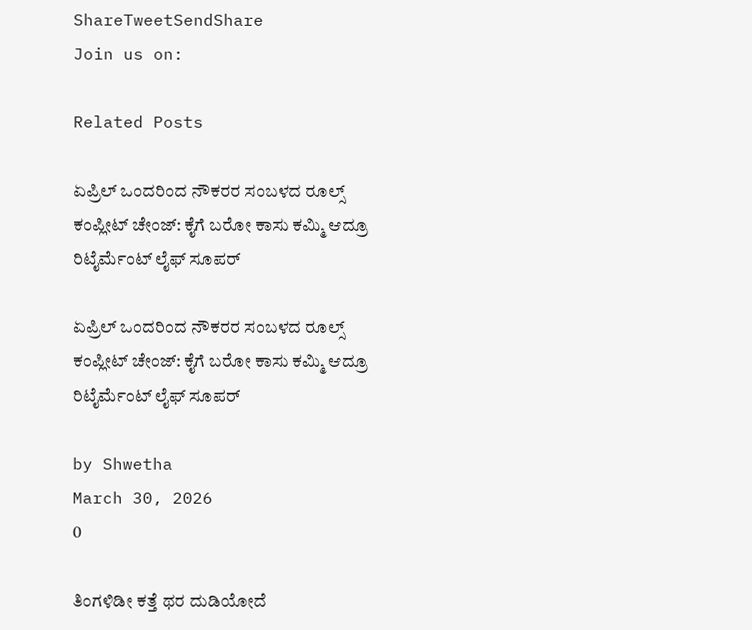ShareTweetSendShare
Join us on:

Related Posts

ಏಪ್ರಿಲ್ ಒಂದರಿಂದ ನೌಕರರ ಸಂಬಳದ ರೂಲ್ಸ್ ಕಂಪ್ಲೀಟ್ ಚೇಂಜ್: ಕೈಗೆ ಬರೋ ಕಾಸು ಕಮ್ಮಿ ಆದ್ರೂ ರಿಟೈರ್ಮೆಂಟ್ ಲೈಫ್ ಸೂಪರ್

ಏಪ್ರಿಲ್ ಒಂದರಿಂದ ನೌಕರರ ಸಂಬಳದ ರೂಲ್ಸ್ ಕಂಪ್ಲೀಟ್ ಚೇಂಜ್: ಕೈಗೆ ಬರೋ ಕಾಸು ಕಮ್ಮಿ ಆದ್ರೂ ರಿಟೈರ್ಮೆಂಟ್ ಲೈಫ್ ಸೂಪರ್

by Shwetha
March 30, 2026
0

ತಿಂಗಳಿಡೀ ಕತ್ತೆ ಥರ ದುಡಿಯೋದೆ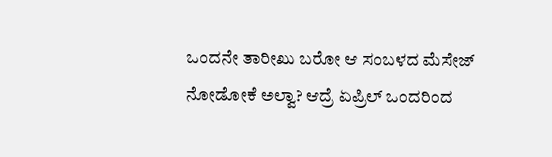ಒಂದನೇ ತಾರೀಖು ಬರೋ ಆ ಸಂಬಳದ ಮೆಸೇಜ್ ನೋಡೋಕೆ ಅಲ್ವಾ? ಆದ್ರೆ ಏಪ್ರಿಲ್ ಒಂದರಿಂದ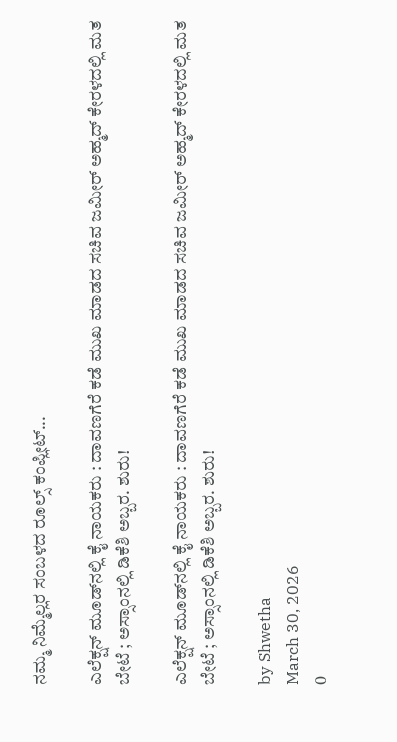ನಮ್ಮ ನಿಮ್ಮೆಲ್ಲರ ಸಂಬಳದ ರೂಲ್ಸ್ ಕಂಪ್ಲೀಟ್...

ಎಲೆಕ್ಷನ್ ಮೂಡ್‌ನಲ್ಲಿ ಕೈ ನಾಯಕರು : ದಾವಣಗೆರೆ ಕಡೆ ಮುಖ ಮಾಡದ ಸಚಿವ ಜಮೀರ್ ಅಹ್ಮದ್ ಕೇರಳದಲ್ಲಿ ಮತ ಬೇಟೆ ; ಅಸ್ಸಾಂನಲ್ಲಿ ಡಿಕೆಶಿ ಅಬ್ಬರ. ಶುರು!

ಎಲೆಕ್ಷನ್ ಮೂಡ್‌ನಲ್ಲಿ ಕೈ ನಾಯಕರು : ದಾವಣಗೆರೆ ಕಡೆ ಮುಖ ಮಾಡದ ಸಚಿವ ಜಮೀರ್ ಅಹ್ಮದ್ ಕೇರಳದಲ್ಲಿ ಮತ ಬೇಟೆ ; ಅಸ್ಸಾಂನಲ್ಲಿ ಡಿಕೆಶಿ ಅಬ್ಬರ. ಶುರು!

by Shwetha
March 30, 2026
0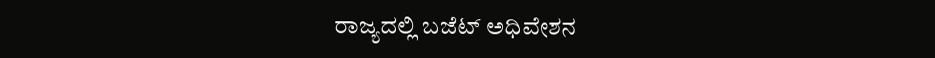ರಾಜ್ಯದಲ್ಲಿ ಬಜೆಟ್ ಅಧಿವೇಶನ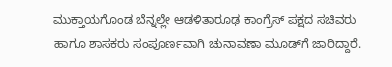ಮುಕ್ತಾಯಗೊಂಡ ಬೆನ್ನಲ್ಲೇ ಆಡಳಿತಾರೂಢ ಕಾಂಗ್ರೆಸ್ ಪಕ್ಷದ ಸಚಿವರು ಹಾಗೂ ಶಾಸಕರು ಸಂಪೂರ್ಣವಾಗಿ ಚುನಾವಣಾ ಮೂಡ್‌ಗೆ ಜಾರಿದ್ದಾರೆ.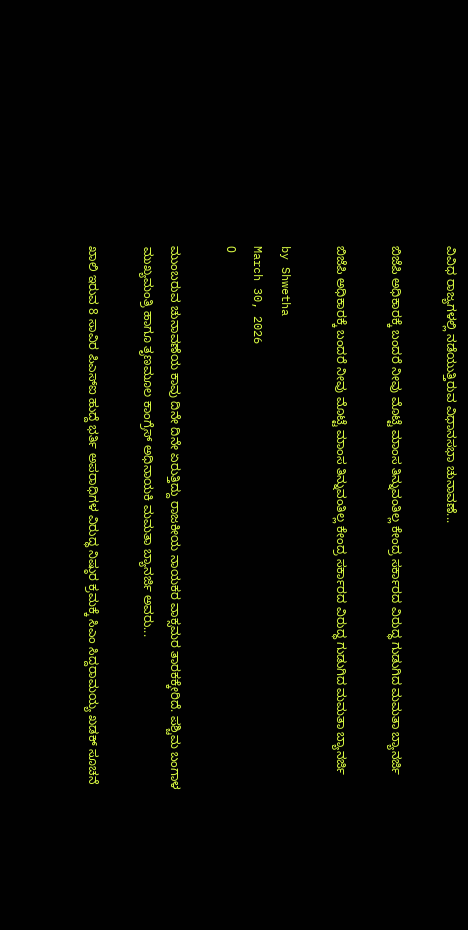ವಿವಿಧ ರಾಜ್ಯಗಳಲ್ಲಿ ನಡೆಯುತ್ತಿರುವ ವಿಧಾನಸಭಾ ಚುನಾವಣೆ...

ಬಿಜೆಪಿ ಅಧಿಕಾರಕ್ಕೆ ಬಂದರೆ ನೀವು ಮೊಟ್ಟೆ ಮಾಂಸ ತಿನ್ನುವಂತಿಲ್ಲ ಕೇಂದ್ರ ಸರ್ಕಾರದ ವಿರುದ್ಧ ಗುಡುಗಿದ ಮಮತಾ ಬ್ಯಾನರ್ಜಿ

ಬಿಜೆಪಿ ಅಧಿಕಾರಕ್ಕೆ ಬಂದರೆ ನೀವು ಮೊಟ್ಟೆ ಮಾಂಸ ತಿನ್ನುವಂತಿಲ್ಲ ಕೇಂದ್ರ ಸರ್ಕಾರದ ವಿರುದ್ಧ ಗುಡುಗಿದ ಮಮತಾ ಬ್ಯಾನರ್ಜಿ

by Shwetha
March 30, 2026
0

ಮುಂಬರುವ ಚುನಾವಣೆಯ ಕಾವು ದಿನೇ ದಿನೇ ಏರುತ್ತಿದ್ದು ರಾಜಕೀಯ ನಾಯಕರ ವಾಕ್ಸಮರ ತಾರಕಕ್ಕೇರಿದೆ. ಪಶ್ಚಿಮ ಬಂಗಾಳ ಮುಖ್ಯಮಂತ್ರಿ ಹಾಗೂ ತೃಣಮೂಲ ಕಾಂಗ್ರೆಸ್ ಅಧಿನಾಯಕಿ ಮಮತಾ ಬ್ಯಾನರ್ಜಿ ಅವರು...

ಖಾಲಿ ಇರುವ 8 ಸಾವಿರ ಪಿಎಸ್ಐ ಹುದ್ದೆ ಭರ್ತಿ ಅಪರಾಧಿಗಳ ವಿರುದ್ಧ ನಿಷ್ಠುರ ಕ್ರಮಕ್ಕೆ ಸಿಎಂ ಸಿದ್ದರಾಮಯ್ಯ ಖಡಕ್ ಸೂಚನೆ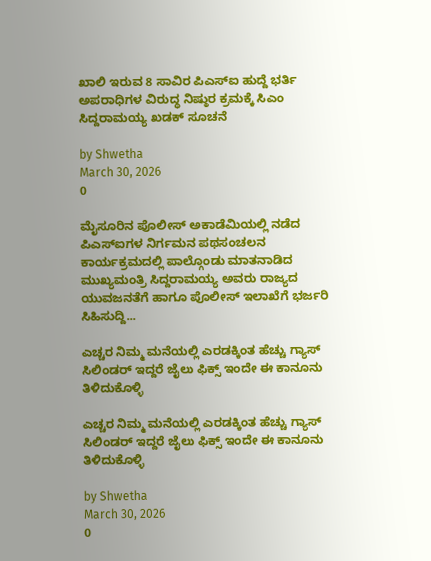ಖಾಲಿ ಇರುವ 8 ಸಾವಿರ ಪಿಎಸ್ಐ ಹುದ್ದೆ ಭರ್ತಿ ಅಪರಾಧಿಗಳ ವಿರುದ್ಧ ನಿಷ್ಠುರ ಕ್ರಮಕ್ಕೆ ಸಿಎಂ ಸಿದ್ದರಾಮಯ್ಯ ಖಡಕ್ ಸೂಚನೆ

by Shwetha
March 30, 2026
0

ಮೈಸೂರಿನ ಪೊಲೀಸ್ ಅಕಾಡೆಮಿಯಲ್ಲಿ ನಡೆದ ಪಿಎಸ್ಐಗಳ ನಿರ್ಗಮನ ಪಥಸಂಚಲನ ಕಾರ್ಯಕ್ರಮದಲ್ಲಿ ಪಾಲ್ಗೊಂಡು ಮಾತನಾಡಿದ ಮುಖ್ಯಮಂತ್ರಿ ಸಿದ್ದರಾಮಯ್ಯ ಅವರು ರಾಜ್ಯದ ಯುವಜನತೆಗೆ ಹಾಗೂ ಪೊಲೀಸ್ ಇಲಾಖೆಗೆ ಭರ್ಜರಿ ಸಿಹಿಸುದ್ದಿ...

ಎಚ್ಚರ ನಿಮ್ಮ ಮನೆಯಲ್ಲಿ ಎರಡಕ್ಕಿಂತ ಹೆಚ್ಚು ಗ್ಯಾಸ್ ಸಿಲಿಂಡರ್ ಇದ್ದರೆ ಜೈಲು ಫಿಕ್ಸ್ ಇಂದೇ ಈ ಕಾನೂನು ತಿಳಿದುಕೊಳ್ಳಿ

ಎಚ್ಚರ ನಿಮ್ಮ ಮನೆಯಲ್ಲಿ ಎರಡಕ್ಕಿಂತ ಹೆಚ್ಚು ಗ್ಯಾಸ್ ಸಿಲಿಂಡರ್ ಇದ್ದರೆ ಜೈಲು ಫಿಕ್ಸ್ ಇಂದೇ ಈ ಕಾನೂನು ತಿಳಿದುಕೊಳ್ಳಿ

by Shwetha
March 30, 2026
0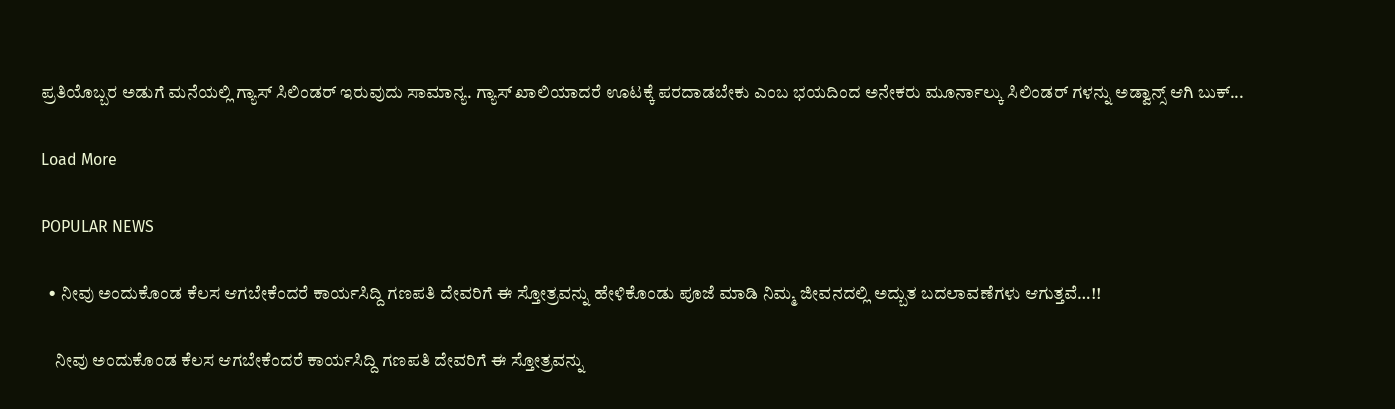ಪ್ರತಿಯೊಬ್ಬರ ಅಡುಗೆ ಮನೆಯಲ್ಲಿ ಗ್ಯಾಸ್ ಸಿಲಿಂಡರ್ ಇರುವುದು ಸಾಮಾನ್ಯ. ಗ್ಯಾಸ್ ಖಾಲಿಯಾದರೆ ಊಟಕ್ಕೆ ಪರದಾಡಬೇಕು ಎಂಬ ಭಯದಿಂದ ಅನೇಕರು ಮೂರ್ನಾಲ್ಕು ಸಿಲಿಂಡರ್ ಗಳನ್ನು ಅಡ್ವಾನ್ಸ್ ಆಗಿ ಬುಕ್...

Load More

POPULAR NEWS

  • ನೀವು ಅಂದುಕೊಂಡ ಕೆಲಸ ಆಗಬೇಕೆಂದರೆ ಕಾರ್ಯಸಿದ್ದಿ ಗಣಪತಿ ದೇವರಿಗೆ ಈ ಸ್ತೋತ್ರವನ್ನು ಹೇಳಿಕೊಂಡು ಪೂಜೆ ಮಾಡಿ ನಿಮ್ಮ ಜೀವನದಲ್ಲಿ ಅದ್ಬುತ ಬದಲಾವಣೆಗಳು ಆಗುತ್ತವೆ…!!

    ನೀವು ಅಂದುಕೊಂಡ ಕೆಲಸ ಆಗಬೇಕೆಂದರೆ ಕಾರ್ಯಸಿದ್ದಿ ಗಣಪತಿ ದೇವರಿಗೆ ಈ ಸ್ತೋತ್ರವನ್ನು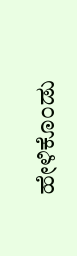ಹೇಳಿಕೊಂಡು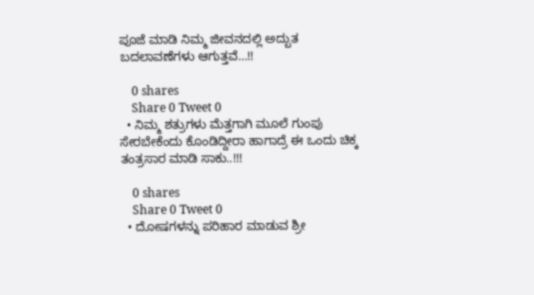ಪೂಜೆ ಮಾಡಿ ನಿಮ್ಮ ಜೀವನದಲ್ಲಿ ಅದ್ಬುತ ಬದಲಾವಣೆಗಳು ಆಗುತ್ತವೆ…!!

    0 shares
    Share 0 Tweet 0
  • ನಿಮ್ಮ ಶತ್ರುಗಳು ಮೆತ್ತಗಾಗಿ ಮೂಲೆ ಗುಂಪು ಸೇರಬೇಕೆಂದು ಕೊಂಡಿದ್ದೀರಾ ಹಾಗಾದ್ರೆ ಈ ಒಂದು ಚಿಕ್ಕ ತಂತ್ರಸಾರ ಮಾಡಿ ಸಾಕು..!!!

    0 shares
    Share 0 Tweet 0
  • ದೋಷಗಳನ್ನು ಪರಿಹಾರ ಮಾಡುವ ಶ್ರೀ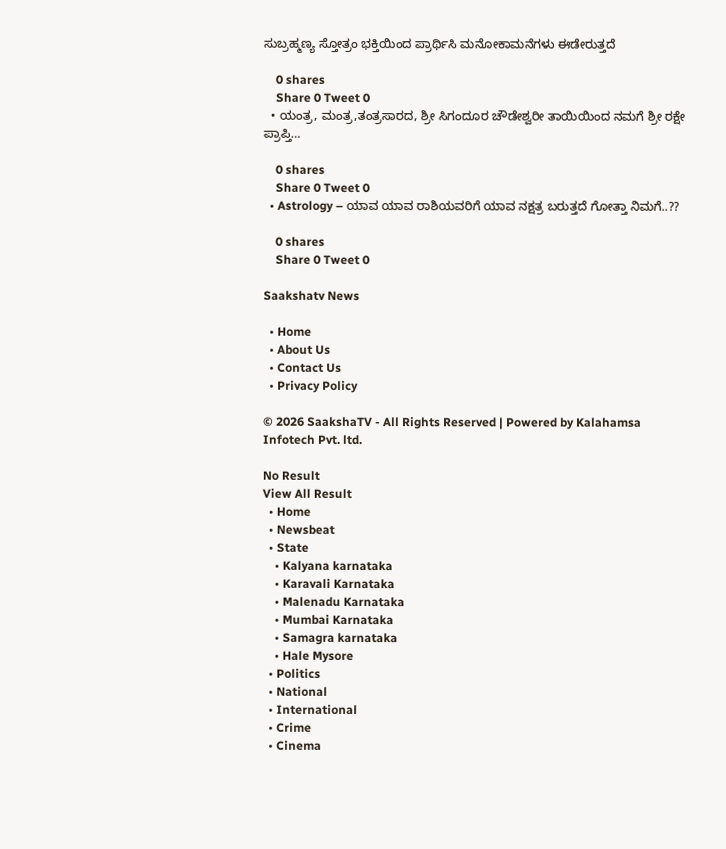ಸುಬ್ರಹ್ಮಣ್ಯ ಸ್ತೋತ್ರಂ ಭಕ್ತಿಯಿಂದ ಪ್ರಾರ್ಥಿಸಿ ಮನೋಕಾಮನೆಗಳು ಈಡೇರುತ್ತದೆ

    0 shares
    Share 0 Tweet 0
  • ಯಂತ್ರ, ಮಂತ್ರ,ತಂತ್ರಸಾರದ, ಶ್ರೀ ಸಿಗಂದೂರ ಚೌಡೇಶ್ವರೀ ತಾಯಿಯಿಂದ ನಮಗೆ ಶ್ರೀ ರಕ್ಷೇ ಪ್ರಾಪ್ತಿ…

    0 shares
    Share 0 Tweet 0
  • Astrology – ಯಾವ ಯಾವ ರಾಶಿಯವರಿಗೆ ಯಾವ ನಕ್ಷತ್ರ ಬರುತ್ತದೆ ಗೋತ್ತಾ ನಿಮಗೆ..??

    0 shares
    Share 0 Tweet 0

Saakshatv News

  • Home
  • About Us
  • Contact Us
  • Privacy Policy

© 2026 SaakshaTV - All Rights Reserved | Powered by Kalahamsa Infotech Pvt. ltd.

No Result
View All Result
  • Home
  • Newsbeat
  • State
    • Kalyana karnataka
    • Karavali Karnataka
    • Malenadu Karnataka
    • Mumbai Karnataka
    • Samagra karnataka
    • Hale Mysore
  • Politics
  • National
  • International
  • Crime
  • Cinema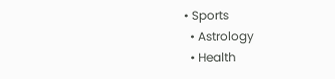• Sports
  • Astrology
  • Health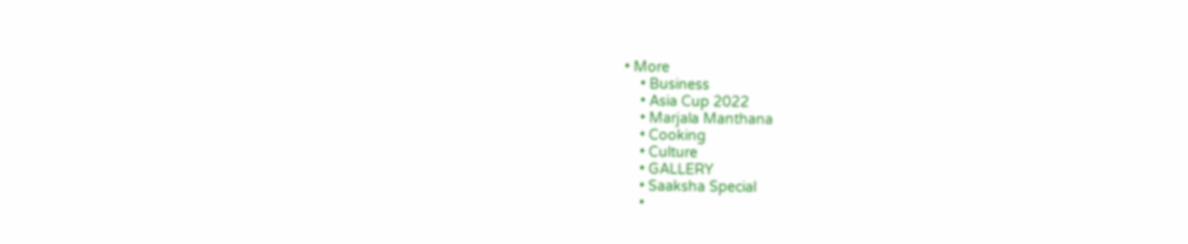• More
    • Business
    • Asia Cup 2022
    • Marjala Manthana
    • Cooking
    • Culture
    • GALLERY
    • Saaksha Special
    •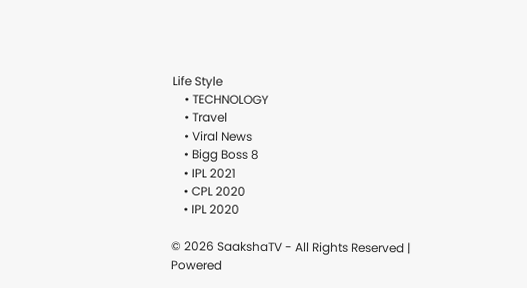Life Style
    • TECHNOLOGY
    • Travel
    • Viral News
    • Bigg Boss 8
    • IPL 2021
    • CPL 2020
    • IPL 2020

© 2026 SaakshaTV - All Rights Reserved | Powered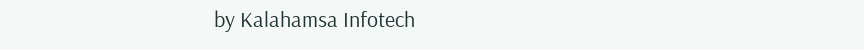by Kalahamsa Infotech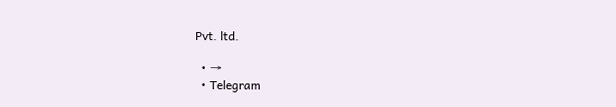Pvt. ltd.

  • →
  • Telegram